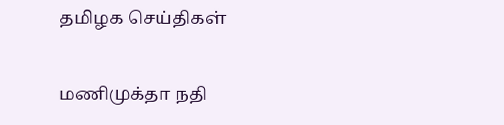தமிழக செய்திகள்

மணிமுக்தா நதி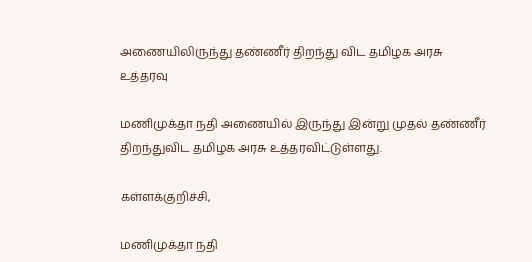அணையிலிருந்து தண்ணீர் திறந்து விட தமிழக அரசு உத்தரவு

மணிமுக்தா நதி அணையில் இருந்து இன்று முதல் தண்ணீர் திறந்துவிட தமிழக அரசு உத்தரவிட்டுள்ளது.

கள்ளக்குறிச்சி,

மணிமுக்தா நதி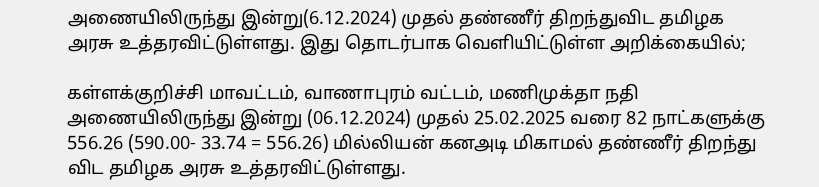அணையிலிருந்து இன்று(6.12.2024) முதல் தண்ணீர் திறந்துவிட தமிழக அரசு உத்தரவிட்டுள்ளது. இது தொடர்பாக வெளியிட்டுள்ள அறிக்கையில்;

கள்ளக்குறிச்சி மாவட்டம், வாணாபுரம் வட்டம், மணிமுக்தா நதி அணையிலிருந்து இன்று (06.12.2024) முதல் 25.02.2025 வரை 82 நாட்களுக்கு 556.26 (590.00- 33.74 = 556.26) மில்லியன் கனஅடி மிகாமல் தண்ணீர் திறந்து விட தமிழக அரசு உத்தரவிட்டுள்ளது.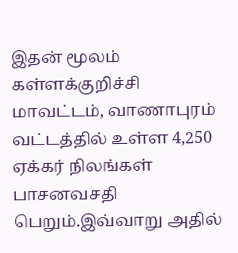இதன் மூலம் கள்ளக்குறிச்சி மாவட்டம், வாணாபுரம் வட்டத்தில் உள்ள 4,250 ஏக்கர் நிலங்கள் பாசனவசதி பெறும்.இவ்வாறு அதில்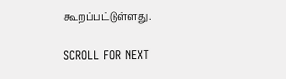கூறப்பட்டுள்ளது.

SCROLL FOR NEXT